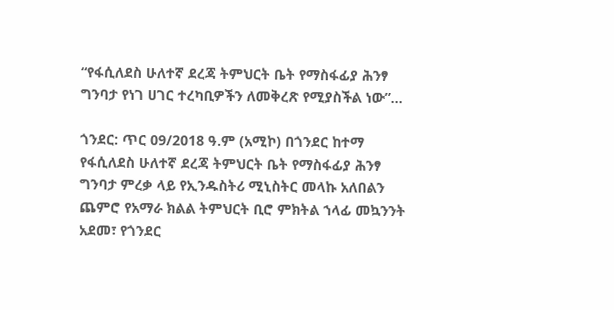“የፋሲለደስ ሁለተኛ ደረጃ ትምህርት ቤት የማስፋፊያ ሕንፃ ግንባታ የነገ ሀገር ተረካቢዎችን ለመቅረጽ የሚያስችል ነው”...

ጎንደር: ጥር 09/2018 ዓ.ም (አሚኮ) በጎንደር ከተማ የፋሲለደስ ሁለተኛ ደረጃ ትምህርት ቤት የማስፋፊያ ሕንፃ ግንባታ ምረቃ ላይ የኢንዱስትሪ ሚኒስትር መላኩ አለበልን ጨምሮ የአማራ ክልል ትምህርት ቢሮ ምክትል ኀላፊ መኳንንት አደመ፣ የጎንደር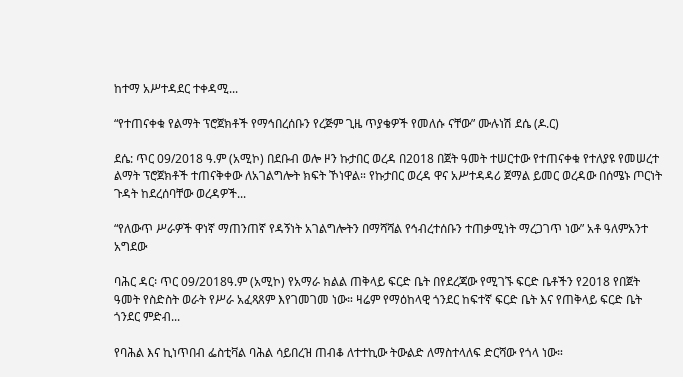ከተማ አሥተዳደር ተቀዳሚ...

“የተጠናቀቁ የልማት ፕሮጀክቶች የማኅበረሰቡን የረጅም ጊዜ ጥያቄዎች የመለሱ ናቸው” ሙሉነሽ ደሴ (ዶ.ር)

ደሴ: ጥር 09/2018 ዓ.ም (አሚኮ) በደቡብ ወሎ ዞን ኩታበር ወረዳ በ2018 በጀት ዓመት ተሠርተው የተጠናቀቁ የተለያዩ የመሠረተ ልማት ፕሮጀክቶች ተጠናቅቀው ለአገልግሎት ክፍት ኾነዋል። የኩታበር ወረዳ ዋና አሥተዳዳሪ ጀማል ይመር ወረዳው በሰሜኑ ጦርነት ጉዳት ከደረሰባቸው ወረዳዎች...

“የለውጥ ሥራዎች ዋነኛ ማጠንጠኛ የዳኝነት አገልግሎትን በማሻሻል የኅብረተሰቡን ተጠቃሚነት ማረጋገጥ ነው” አቶ ዓለምአንተ አግደው

ባሕር ዳር፡ ጥር 09/2018ዓ.ም (አሚኮ) የአማራ ክልል ጠቅላይ ፍርድ ቤት በየደረጃው የሚገኙ ፍርድ ቤቶችን የ2018 የበጀት ዓመት የስድስት ወራት የሥራ አፈጻጸም እየገመገመ ነው። ዛሬም የማዕከላዊ ጎንደር ከፍተኛ ፍርድ ቤት እና የጠቅላይ ፍርድ ቤት ጎንደር ምድብ...

የባሕል እና ኪነጥበብ ፌስቲቫል ባሕል ሳይበረዝ ጠብቆ ለተተኪው ትውልድ ለማስተላለፍ ድርሻው የጎላ ነው።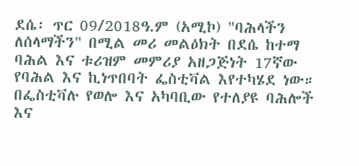ደሴ፡ ጥር 09/2018ዓ.ም (አሚኮ) "ባሕላችን ለሰላማችን" በሚል መሪ መልዕክት በደሴ ከተማ ባሕል እና ቱሪዝም መምሪያ አዘጋጅነት 17ኛው የባሕል እና ኪነጥበባት ፌስቲቫል እየተካሄደ ነው። በፌስቲቫሉ የወሎ እና አካባቢው የተለያዩ ባሕሎች እና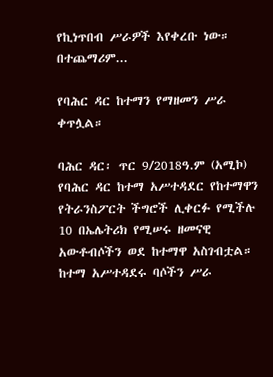የኪነጥበብ ሥራዎች እየቀረቡ ነው። በተጨማሪም...

የባሕር ዳር ከተማን የማዘመን ሥራ ቀጥሏል።

ባሕር ዳር፡ ጥር 9/2018ዓ.ም (አሚኮ) የባሕር ዳር ከተማ አሥተዳደር የከተማዋን የትራንስፖርት ችግሮች ሊቀርፉ የሚችሉ 10 በኤሌትሪክ የሚሠሩ ዘመናዊ አውቶብሶችን ወደ ከተማዋ አስገብቷል። ከተማ አሥተዳደሩ ባሶችን ሥራ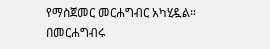የማስጀመር መርሐግብር አካሂዷል። በመርሐግብሩ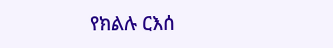የክልሉ ርእሰ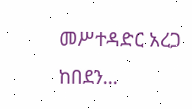መሥተዳድር አረጋ ከበደን...